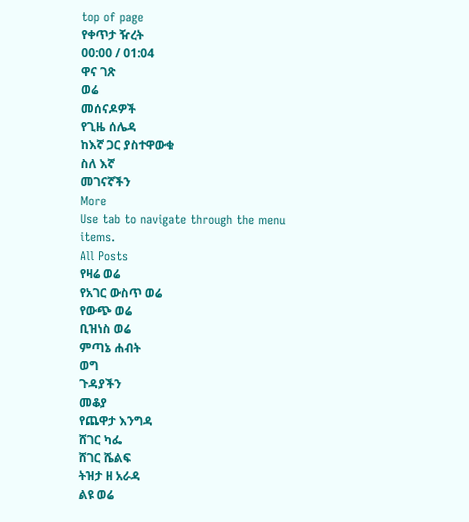top of page
የቀጥታ ዥረት
00:00 / 01:04
ዋና ገጽ
ወሬ
መሰናዶዎች
የጊዜ ሰሌዳ
ከእኛ ጋር ያስተዋውቁ
ስለ እኛ
መገናኛችን
More
Use tab to navigate through the menu items.
All Posts
የዛሬ ወሬ
የአገር ውስጥ ወሬ
የውጭ ወሬ
ቢዝነስ ወሬ
ምጣኔ ሐብት
ወግ
ጉዳያችን
መቆያ
የጨዋታ እንግዳ
ሸገር ካፌ
ሸገር ሼልፍ
ትዝታ ዘ አራዳ
ልዩ ወሬ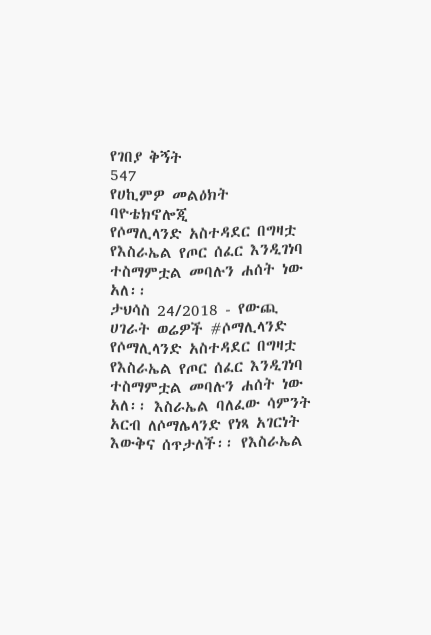የገበያ ቅኝት
547
የሀኪምዎ መልዕክት
ባዮቴክኖሎጂ
የሶማሊላንድ አስተዳደር በግዛቷ የእስራኤል የጦር ሰፈር እንዲገነባ ተስማምቷል መባሉን ሐሰት ነው አለ፡፡
ታህሳስ 24/2018 - የውጪ ሀገራት ወሬዎች #ሶማሊላንድ የሶማሊላንድ አስተዳደር በግዛቷ የእስራኤል የጦር ሰፈር እንዲገነባ ተስማምቷል መባሉን ሐሰት ነው አለ፡፡ እስራኤል ባለፈው ሳምንት አርብ ለሶማሌላንድ የነጻ አገርነት እውቅና ሰጥታለች፡፡ የእስራኤል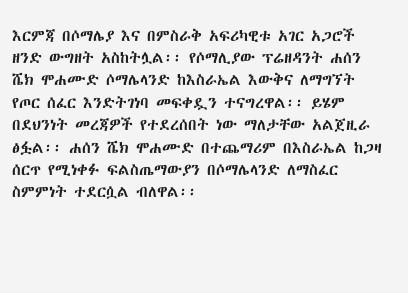እርምጃ በሶማሌያ እና በምስራቅ አፍሪካዊቱ አገር አጋሮች ዘንድ ውግዘት አስከትሏል፡፡ የሶማሊያው ፕሬዘዳንት ሐሰን ሼክ ሞሐሙድ ሶማሌላንድ ከእስራኤል እውቅና ለማግኘት የጦር ሰፈር እንድትገነባ መፍቀዷን ተናግረዋል፡፡ ይሄም በደህንነት መረጃዎች የተደረሰበት ነው ማለታቸው አልጀዚራ ፅፏል፡፡ ሐሰን ሼክ ሞሐሙድ በተጨማሪም በእስራኤል ከጋዛ ሰርጥ የሚነቀፉ ፍልስጤማውያን በሶማሌላንድ ለማስፈር ስምምነት ተደርሷል ብለዋል፡፡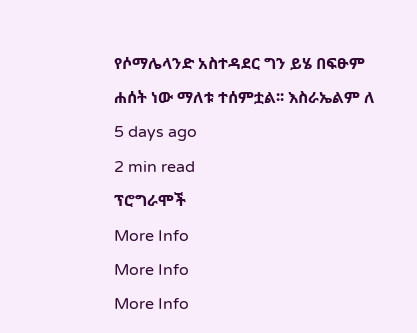የሶማሌላንድ አስተዳደር ግን ይሄ በፍፁም ሐሰት ነው ማለቱ ተሰምቷል፡፡ እስራኤልም ለ
5 days ago
2 min read
ፕሮግራሞች
More Info
More Info
More Info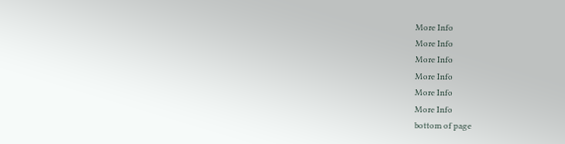More Info
More Info
More Info
More Info
More Info
More Info
bottom of page